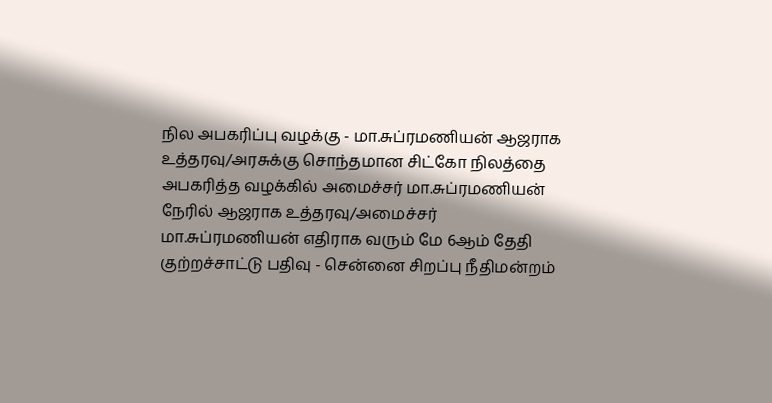நில அபகரிப்பு வழக்கு - மா.சுப்ரமணியன் ஆஜராக உத்தரவு/அரசுக்கு சொந்தமான சிட்கோ நிலத்தை அபகரித்த வழக்கில் அமைச்சர் மா.சுப்ரமணியன் நேரில் ஆஜராக உத்தரவு/அமைச்சர் மா.சுப்ரமணியன் எதிராக வரும் மே 6ஆம் தேதி குற்றச்சாட்டு பதிவு - சென்னை சிறப்பு நீதிமன்றம்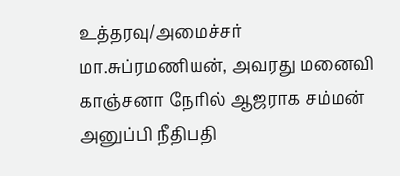உத்தரவு/அமைச்சர் மா.சுப்ரமணியன், அவரது மனைவி காஞ்சனா நேரில் ஆஜராக சம்மன் அனுப்பி நீதிபதி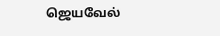ஜெயவேல்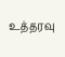உத்தரவு